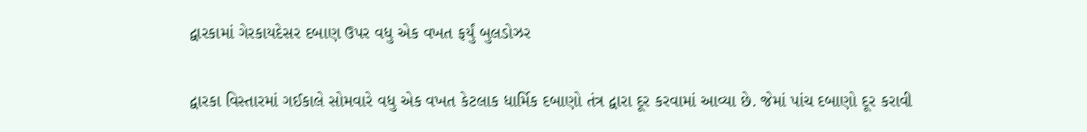દ્વારકામાં ગેરકાયદેસર દબાણ ઉપર વધુ એક વખત ફર્યું બુલડોઝર

દ્વારકા વિસ્તારમાં ગઈકાલે સોમવારે વધુ એક વખત કેટલાક ધાર્મિક દબાણો તંત્ર દ્વારા દૂર કરવામાં આવ્યા છે. જેમાં પાંચ દબાણો દૂર કરાવી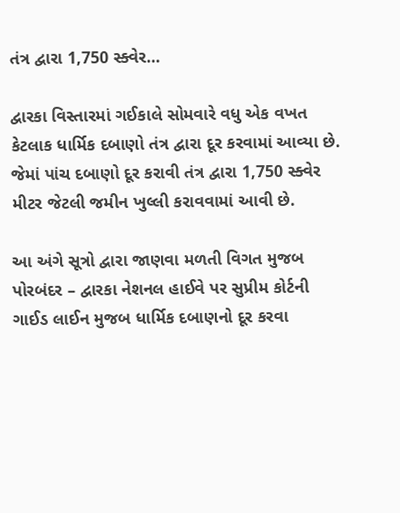તંત્ર દ્વારા 1,750 સ્ક્વેર…

દ્વારકા વિસ્તારમાં ગઈકાલે સોમવારે વધુ એક વખત કેટલાક ધાર્મિક દબાણો તંત્ર દ્વારા દૂર કરવામાં આવ્યા છે. જેમાં પાંચ દબાણો દૂર કરાવી તંત્ર દ્વારા 1,750 સ્ક્વેર મીટર જેટલી જમીન ખુલ્લી કરાવવામાં આવી છે.

આ અંગે સૂત્રો દ્વારા જાણવા મળતી વિગત મુજબ પોરબંદર – દ્વારકા નેશનલ હાઈવે પર સુપ્રીમ કોર્ટની ગાઈડ લાઈન મુજબ ધાર્મિક દબાણનો દૂર કરવા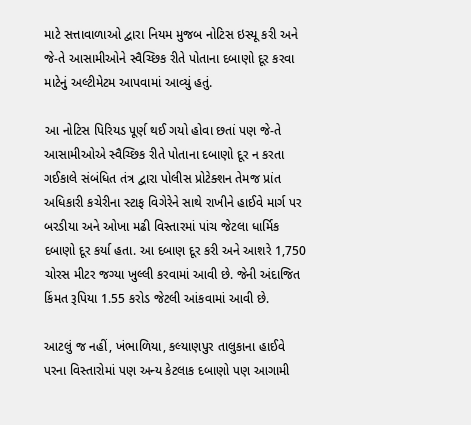માટે સત્તાવાળાઓ દ્વારા નિયમ મુજબ નોટિસ ઇસ્યૂ કરી અને જે-તે આસામીઓને સ્વૈચ્છિક રીતે પોતાના દબાણો દૂર કરવા માટેનું અલ્ટીમેટમ આપવામાં આવ્યું હતું.

આ નોટિસ પિરિયડ પૂર્ણ થઈ ગયો હોવા છતાં પણ જે-તે આસામીઓએ સ્વૈચ્છિક રીતે પોતાના દબાણો દૂર ન કરતા ગઈકાલે સંબંધિત તંત્ર દ્વારા પોલીસ પ્રોટેક્શન તેમજ પ્રાંત અધિકારી કચેરીના સ્ટાફ વિગેરેને સાથે રાખીને હાઈવે માર્ગ પર બરડીયા અને ઓખા મઢી વિસ્તારમાં પાંચ જેટલા ધાર્મિક દબાણો દૂર કર્યા હતા. આ દબાણ દૂર કરી અને આશરે 1,750 ચોરસ મીટર જગ્યા ખુલ્લી કરવામાં આવી છે. જેની અંદાજિત કિંમત રૂપિયા 1.55 કરોડ જેટલી આંકવામાં આવી છે.

આટલું જ નહીં, ખંભાળિયા, કલ્યાણપુર તાલુકાના હાઈવે પરના વિસ્તારોમાં પણ અન્ય કેટલાક દબાણો પણ આગામી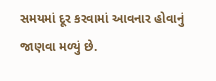સમયમાં દૂર કરવામાં આવનાર હોવાનું જાણવા મળ્યું છે.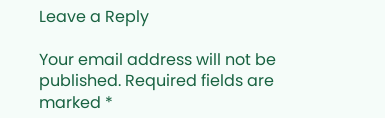Leave a Reply

Your email address will not be published. Required fields are marked *